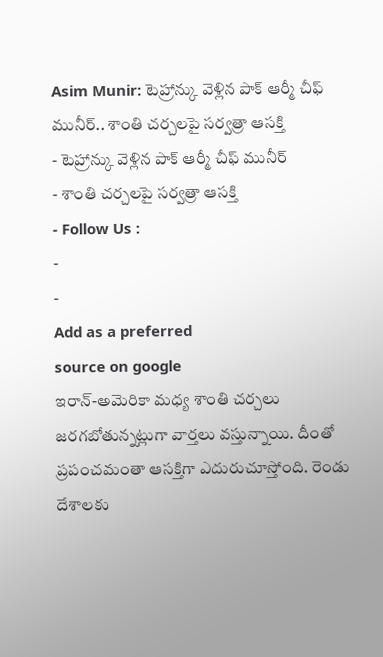Asim Munir: టెహ్రాన్కు వెళ్లిన పాక్ ఆర్మీ చీఫ్ మునీర్.. శాంతి చర్చలపై సర్వత్రా ఆసక్తి
- టెహ్రాన్కు వెళ్లిన పాక్ ఆర్మీ చీఫ్ మునీర్
- శాంతి చర్చలపై సర్వత్రా ఆసక్తి
- Follow Us :
-
-
Add as a preferred
source on google
ఇరాన్-అమెరికా మధ్య శాంతి చర్చలు జరగబోతున్నట్లుగా వార్తలు వస్తున్నాయి. దీంతో ప్రపంచమంతా ఆసక్తిగా ఎదురుచూస్తోంది. రెండు దేశాలకు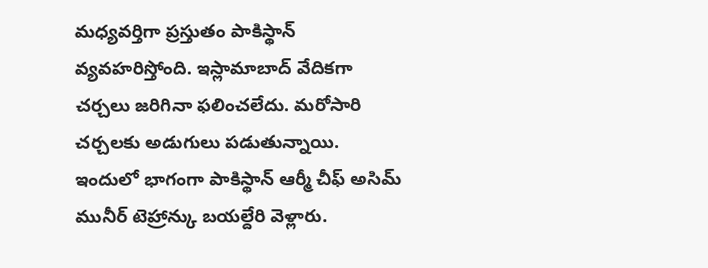మధ్యవర్తిగా ప్రస్తుతం పాకిస్థాన్ వ్యవహరిస్తోంది. ఇస్లామాబాద్ వేదికగా చర్చలు జరిగినా ఫలించలేదు. మరోసారి చర్చలకు అడుగులు పడుతున్నాయి. ఇందులో భాగంగా పాకిస్థాన్ ఆర్మీ చీఫ్ అసిమ్ మునీర్ టెహ్రాన్కు బయల్దేరి వెళ్లారు.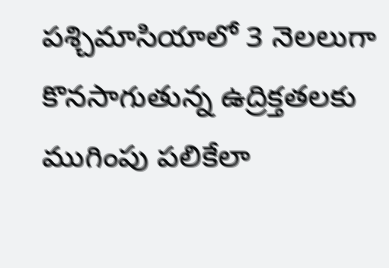పశ్చిమాసియాలో 3 నెలలుగా కొనసాగుతున్న ఉద్రిక్తతలకు ముగింపు పలికేలా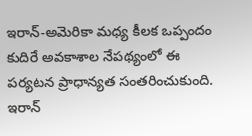ఇరాన్-అమెరికా మధ్య కీలక ఒప్పందం కుదిరే అవకాశాల నేపథ్యంలో ఈ పర్యటన ప్రాధాన్యత సంతరించుకుంది. ఇరాన్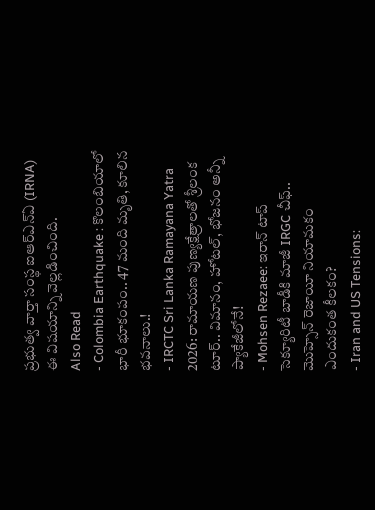ప్రభుత్వ వార్తా సంస్థ ఐఆర్ఎన్ఏ (IRNA) ఈ విషయాన్ని వెల్లడించింది.
Also Read
- Colombia Earthquake : కొలంబియాలో భారీ భూకంపం.. 47 మంది మృతి, కూలిన భవనాలు.!
- IRCTC Sri Lanka Ramayana Yatra 2026: రామాయణ పుణ్యక్షేత్రాలతో శ్రీలంక టూర్.. విమానం, హోటల్, భోజనం అన్నీ ప్యాకేజీలోనే!
- Mohsen Rezaee: ఇరాన్ టాప్ సెక్యూరిటీ బాడీకి మాజీ IRGC చీఫ్.. మొహ్సెన్ రెజాయీ నియామకం ఎందుకంత కీలకం?
- Iran and US Tensions: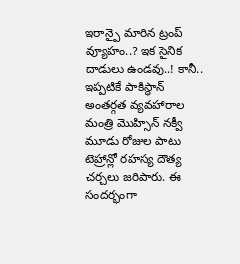ఇరాన్పై మారిన ట్రంప్ వ్యూహం..? ఇక సైనిక దాడులు ఉండవు..! కానీ..
ఇప్పటికే పాకిస్థాన్ అంతర్గత వ్యవహారాల మంత్రి మొహ్సిన్ నక్వీ మూడు రోజుల పాటు టెహ్రాన్లో రహస్య దౌత్య చర్చలు జరిపారు. ఈ సందర్భంగా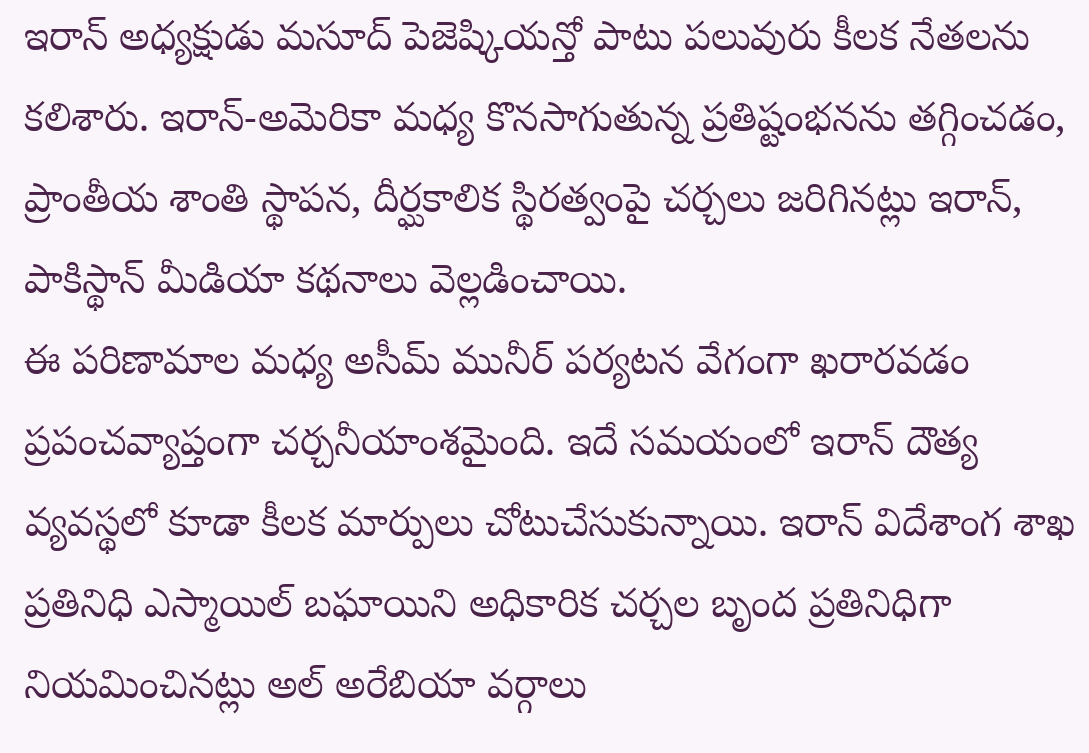ఇరాన్ అధ్యక్షుడు మసూద్ పెజెష్కియన్తో పాటు పలువురు కీలక నేతలను కలిశారు. ఇరాన్-అమెరికా మధ్య కొనసాగుతున్న ప్రతిష్టంభనను తగ్గించడం, ప్రాంతీయ శాంతి స్థాపన, దీర్ఘకాలిక స్థిరత్వంపై చర్చలు జరిగినట్లు ఇరాన్, పాకిస్థాన్ మీడియా కథనాలు వెల్లడించాయి.
ఈ పరిణామాల మధ్య అసీమ్ మునీర్ పర్యటన వేగంగా ఖరారవడం ప్రపంచవ్యాప్తంగా చర్చనీయాంశమైంది. ఇదే సమయంలో ఇరాన్ దౌత్య వ్యవస్థలో కూడా కీలక మార్పులు చోటుచేసుకున్నాయి. ఇరాన్ విదేశాంగ శాఖ ప్రతినిధి ఎస్మాయిల్ బఘాయిని అధికారిక చర్చల బృంద ప్రతినిధిగా నియమించినట్లు అల్ అరేబియా వర్గాలు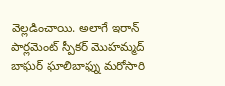వెల్లడించాయి. అలాగే ఇరాన్ పార్లమెంట్ స్పీకర్ మొహమ్మద్ బాఘర్ ఘాలిబాఫ్ను మరోసారి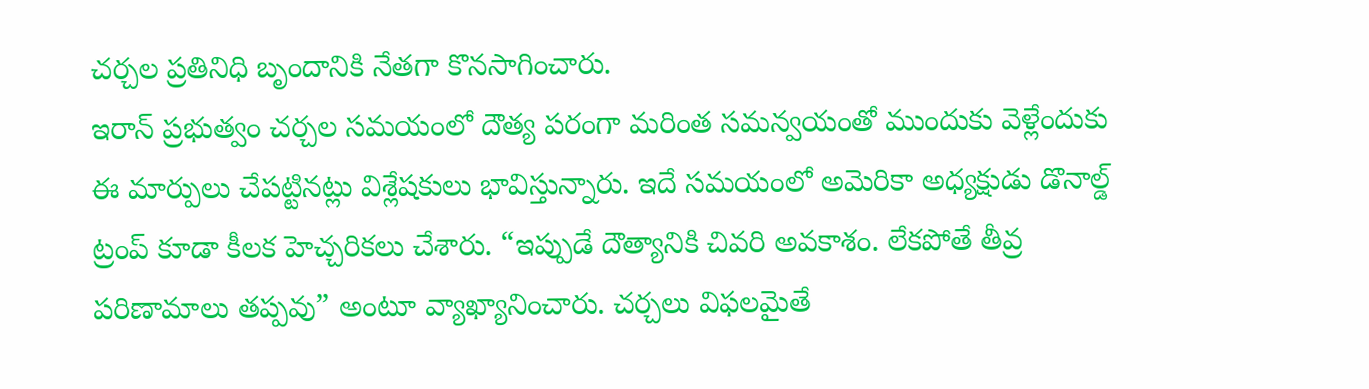చర్చల ప్రతినిధి బృందానికి నేతగా కొనసాగించారు.
ఇరాన్ ప్రభుత్వం చర్చల సమయంలో దౌత్య పరంగా మరింత సమన్వయంతో ముందుకు వెళ్లేందుకు ఈ మార్పులు చేపట్టినట్లు విశ్లేషకులు భావిస్తున్నారు. ఇదే సమయంలో అమెరికా అధ్యక్షుడు డొనాల్డ్ ట్రంప్ కూడా కీలక హెచ్చరికలు చేశారు. “ఇప్పుడే దౌత్యానికి చివరి అవకాశం. లేకపోతే తీవ్ర పరిణామాలు తప్పవు” అంటూ వ్యాఖ్యానించారు. చర్చలు విఫలమైతే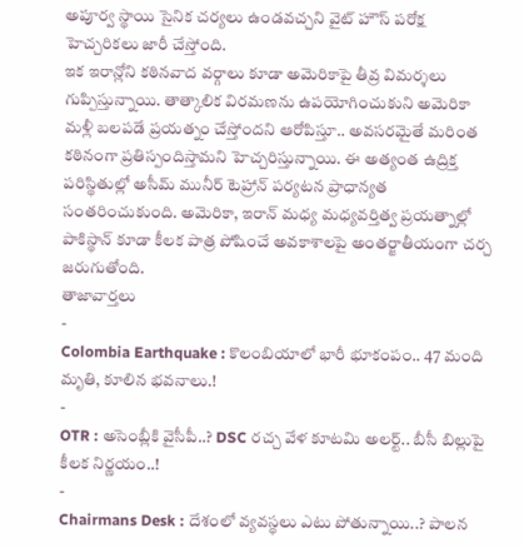అపూర్వ స్థాయి సైనిక చర్యలు ఉండవచ్చని వైట్ హౌస్ పరోక్ష హెచ్చరికలు జారీ చేస్తోంది.
ఇక ఇరాన్లోని కఠినవాద వర్గాలు కూడా అమెరికాపై తీవ్ర విమర్శలు గుప్పిస్తున్నాయి. తాత్కాలిక విరమణను ఉపయోగించుకుని అమెరికా మళ్లీ బలపడే ప్రయత్నం చేస్తోందని ఆరోపిస్తూ.. అవసరమైతే మరింత కఠినంగా ప్రతిస్పందిస్తామని హెచ్చరిస్తున్నాయి. ఈ అత్యంత ఉద్రిక్త పరిస్థితుల్లో అసీమ్ మునీర్ టెహ్రాన్ పర్యటన ప్రాధాన్యత సంతరించుకుంది. అమెరికా, ఇరాన్ మధ్య మధ్యవర్తిత్వ ప్రయత్నాల్లో పాకిస్థాన్ కూడా కీలక పాత్ర పోషించే అవకాశాలపై అంతర్జాతీయంగా చర్చ జరుగుతోంది.
తాజావార్తలు
-
Colombia Earthquake : కొలంబియాలో భారీ భూకంపం.. 47 మంది మృతి, కూలిన భవనాలు.!
-
OTR : అసెంబ్లీకి వైసీపీ..? DSC రచ్చ వేళ కూటమి అలర్ట్.. బీసీ బిల్లుపై కీలక నిర్ణయం..!
-
Chairmans Desk : దేశంలో వ్యవస్థలు ఎటు పోతున్నాయి..? పాలన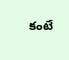కంటే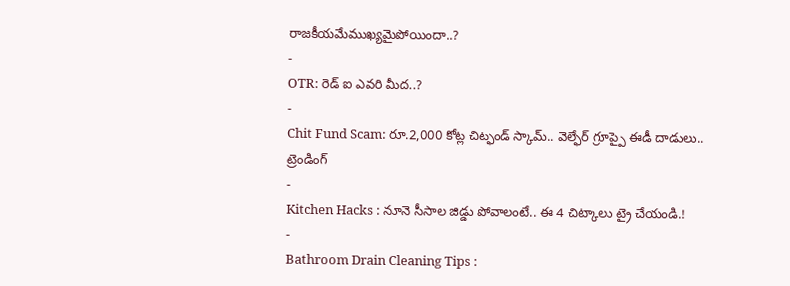రాజకీయమేముఖ్యమైపోయిందా..?
-
OTR: రెడ్ ఐ ఎవరి మీద..?
-
Chit Fund Scam: రూ.2,000 కోట్ల చిట్ఫండ్ స్కామ్.. వెల్ఫేర్ గ్రూప్పై ఈడీ దాడులు..
ట్రెండింగ్
-
Kitchen Hacks : నూనె సీసాల జిడ్డు పోవాలంటే.. ఈ 4 చిట్కాలు ట్రై చేయండి.!
-
Bathroom Drain Cleaning Tips :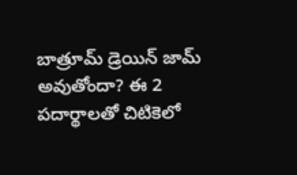బాత్రూమ్ డ్రెయిన్ జామ్ అవుతోందా? ఈ 2 పదార్థాలతో చిటికెలో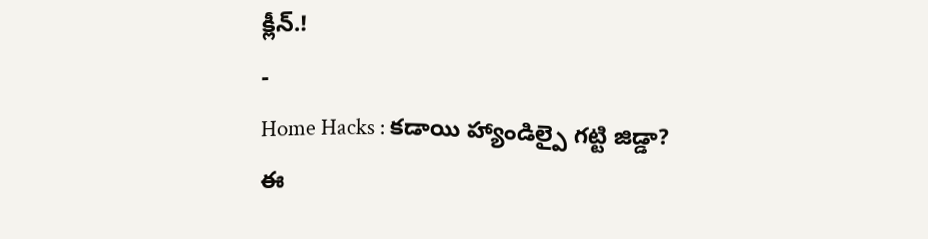క్లీన్.!
-
Home Hacks : కడాయి హ్యాండిల్పై గట్టి జిడ్డా? ఈ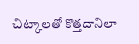చిట్కాలతో కొత్తదానిలా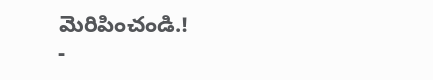మెరిపించండి.!
-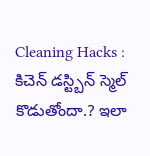Cleaning Hacks : కిచెన్ డస్ట్బిన్ స్మెల్ కొడుతోందా.? ఇలా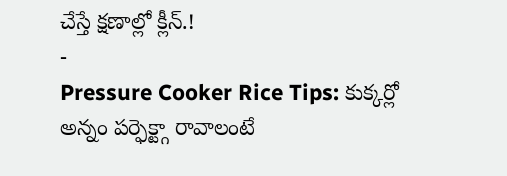చేస్తే క్షణాల్లో క్లీన్.!
-
Pressure Cooker Rice Tips: కుక్కర్లో అన్నం పర్ఫెక్ట్గా రావాలంటే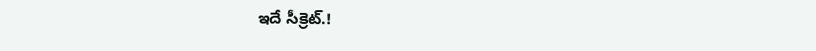ఇదే సీక్రెట్.!